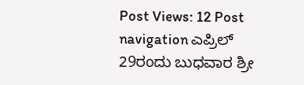Post Views: 12 Post navigation ಎಪ್ರಿಲ್ 29ರಂದು ಬುಧವಾರ ಶ್ರೀ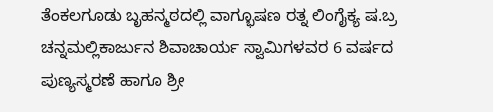ತೆಂಕಲಗೂಡು ಬೃಹನ್ಮಠದಲ್ಲಿ ವಾಗ್ಭೂಷಣ ರತ್ನ ಲಿಂಗೈಕ್ಯ ಷ.ಬ್ರ ಚನ್ನಮಲ್ಲಿಕಾರ್ಜುನ ಶಿವಾಚಾರ್ಯ ಸ್ವಾಮಿಗಳವರ 6 ವರ್ಷದ ಪುಣ್ಯಸ್ಮರಣೆ ಹಾಗೂ ಶ್ರೀ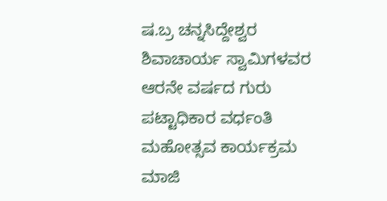ಷ.ಬ್ರ ಚನ್ನಸಿದ್ದೇಶ್ವರ ಶಿವಾಚಾರ್ಯ ಸ್ವಾಮಿಗಳವರ ಆರನೇ ವರ್ಷದ ಗುರು ಪಟ್ಟಾಧಿಕಾರ ವರ್ಧಂತಿ ಮಹೋತ್ಸವ ಕಾರ್ಯಕ್ರಮ ಮಾಜಿ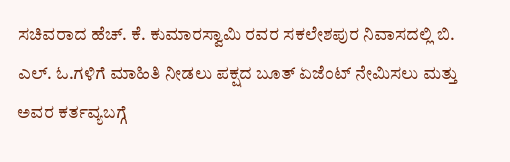ಸಚಿವರಾದ ಹೆಚ್. ಕೆ. ಕುಮಾರಸ್ವಾಮಿ ರವರ ಸಕಲೇಶಪುರ ನಿವಾಸದಲ್ಲಿ ಬಿ. ಎಲ್. ಓ.ಗಳಿಗೆ ಮಾಹಿತಿ ನೀಡಲು ಪಕ್ಷದ ಬೂತ್ ಏಜೆಂಟ್ ನೇಮಿಸಲು ಮತ್ತು ಅವರ ಕರ್ತವ್ಯಬಗ್ಗೆ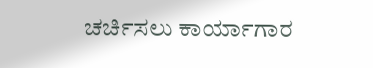ಚರ್ಚಿಸಲು ಕಾರ್ಯಾಗಾರ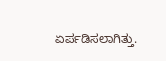ಏರ್ಪಡಿಸಲಾಗಿತ್ತು.